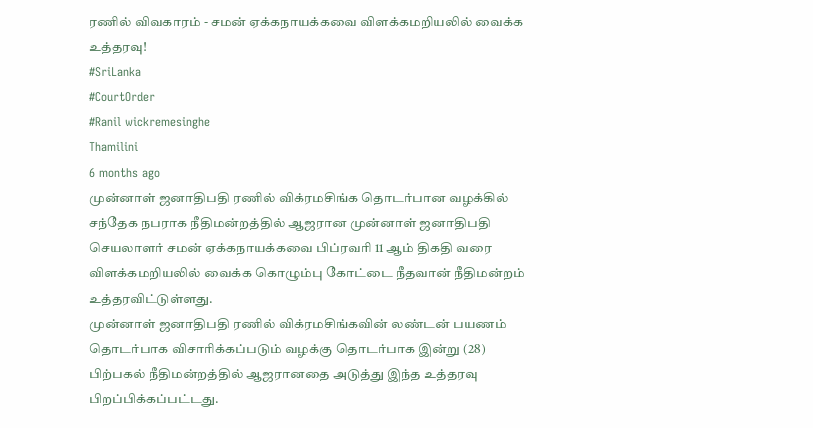ரணில் விவகாரம் - சமன் ஏக்கநாயக்கவை விளக்கமறியலில் வைக்க உத்தரவு!
#SriLanka
#CourtOrder
#Ranil wickremesinghe
Thamilini
6 months ago
முன்னாள் ஜனாதிபதி ரணில் விக்ரமசிங்க தொடர்பான வழக்கில் சந்தேக நபராக நீதிமன்றத்தில் ஆஜரான முன்னாள் ஜனாதிபதி செயலாளர் சமன் ஏக்கநாயக்கவை பிப்ரவரி 11 ஆம் திகதி வரை விளக்கமறியலில் வைக்க கொழும்பு கோட்டை நீதவான் நீதிமன்றம் உத்தரவிட்டுள்ளது.
முன்னாள் ஜனாதிபதி ரணில் விக்ரமசிங்கவின் லண்டன் பயணம் தொடர்பாக விசாரிக்கப்படும் வழக்கு தொடர்பாக இன்று (28) பிற்பகல் நீதிமன்றத்தில் ஆஜரானதை அடுத்து இந்த உத்தரவு பிறப்பிக்கப்பட்டது.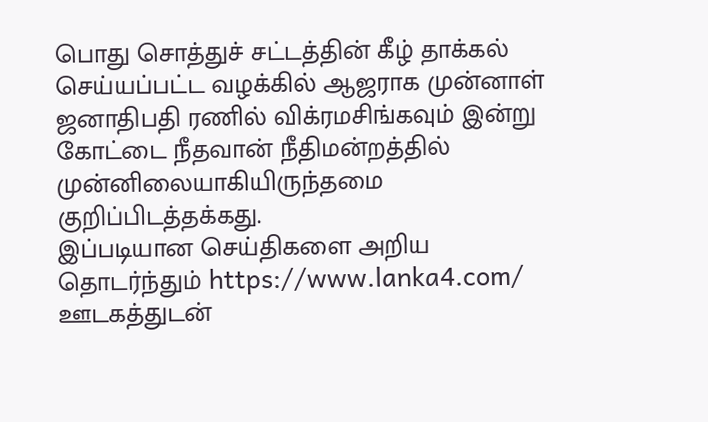பொது சொத்துச் சட்டத்தின் கீழ் தாக்கல் செய்யப்பட்ட வழக்கில் ஆஜராக முன்னாள் ஜனாதிபதி ரணில் விக்ரமசிங்கவும் இன்று கோட்டை நீதவான் நீதிமன்றத்தில் முன்னிலையாகியிருந்தமை குறிப்பிடத்தக்கது.
இப்படியான செய்திகளை அறிய தொடர்ந்தும் https://www.lanka4.com/ ஊடகத்துடன்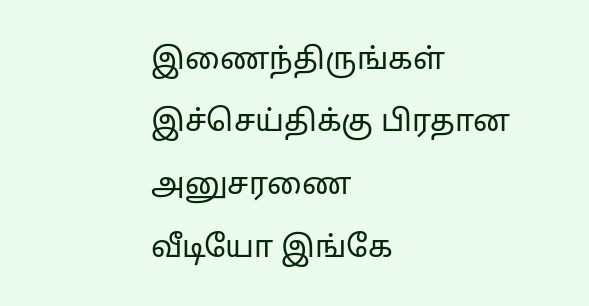இணைந்திருங்கள்
இச்செய்திக்கு பிரதான அனுசரணை
வீடியோ இங்கே